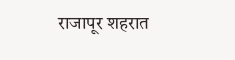राजापूर शहरात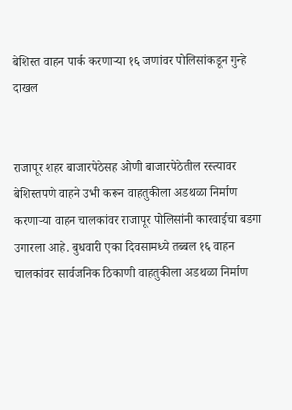बेशिस्त वाहन पार्क करणार्‍या १६ जणांवर पोलिसांकडून गुन्हे दाखल


राजापूर शहर बाजारपेठेसह ओणी बाजारपेठेतील रस्त्यावर बेशिस्तपणे वाहने उभी करून वाहतुकीला अडथळा निर्माण करणार्‍या वाहन चालकांवर राजापूर पोलिसांनी कारवाईचा बडगा उगारला आहे. बुधवारी एका दिवसामध्ये तब्बल १६ वाहन चालकांवर सार्वजनिक ठिकाणी वाहतुकीला अडथळा निर्माण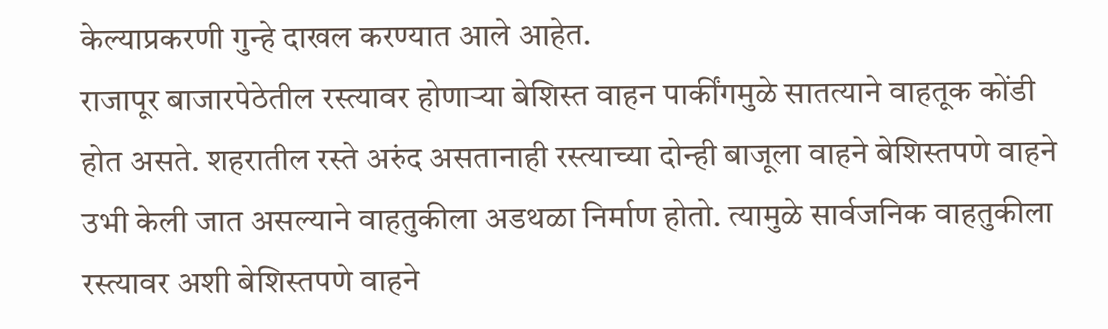केल्याप्रकरणी गुन्हे दाखल करण्यात आले आहेत.
राजापूर बाजारपेठेतील रस्त्यावर होणार्‍या बेशिस्त वाहन पार्कींगमुळे सातत्याने वाहतूक कोंडी होत असते. शहरातील रस्ते अरुंद असतानाही रस्त्याच्या दोन्ही बाजूला वाहने बेशिस्तपणे वाहने उभी केली जात असल्याने वाहतुकीला अडथळा निर्माण होतो. त्यामुळे सार्वजनिक वाहतुकीला रस्त्यावर अशी बेशिस्तपणे वाहने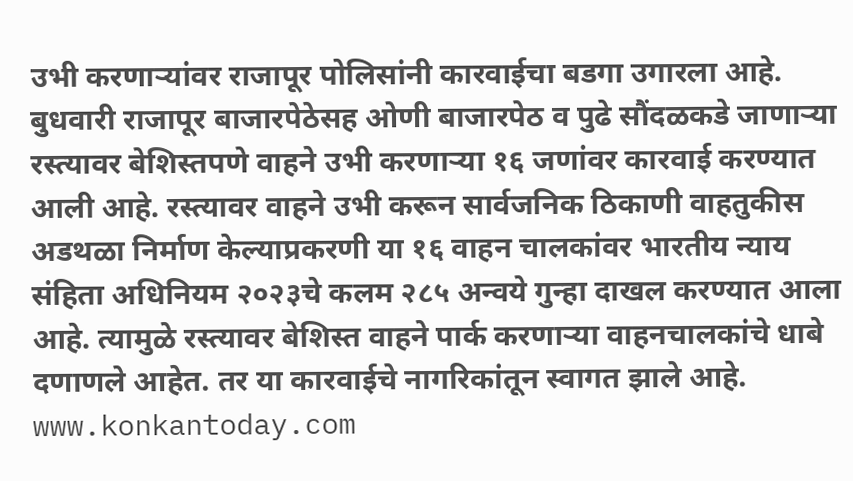उभी करणार्‍यांवर राजापूर पोलिसांनी कारवाईचा बडगा उगारला आहे. बुधवारी राजापूर बाजारपेठेसह ओणी बाजारपेठ व पुढे सौंदळकडे जाणार्‍या रस्त्यावर बेशिस्तपणे वाहने उभी करणार्‍या १६ जणांवर कारवाई करण्यात आली आहे. रस्त्यावर वाहने उभी करून सार्वजनिक ठिकाणी वाहतुकीस अडथळा निर्माण केल्याप्रकरणी या १६ वाहन चालकांवर भारतीय न्याय संहिता अधिनियम २०२३चे कलम २८५ अन्वये गुन्हा दाखल करण्यात आला आहे. त्यामुळे रस्त्यावर बेशिस्त वाहने पार्क करणार्‍या वाहनचालकांचे धाबे दणाणले आहेत. तर या कारवाईचे नागरिकांतून स्वागत झाले आहे.
www.konkantoday.com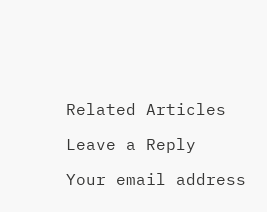Related Articles

Leave a Reply

Your email address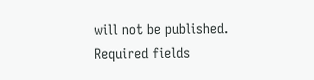will not be published. Required fields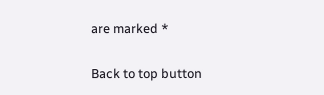are marked *

Back to top button